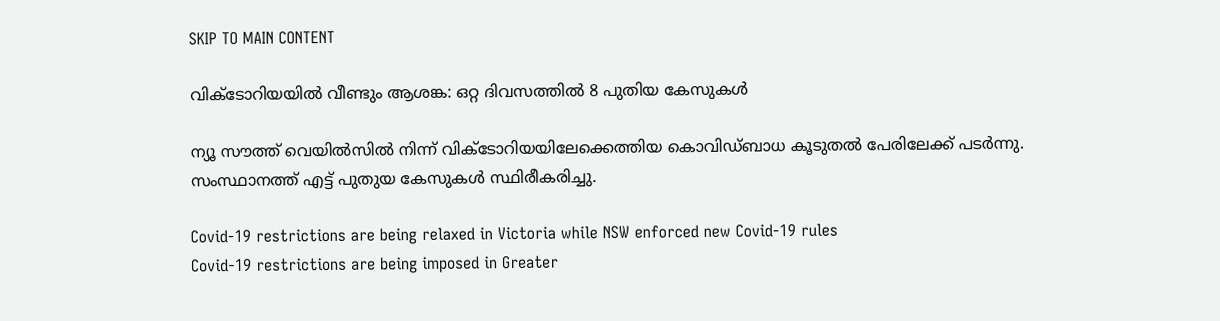SKIP TO MAIN CONTENT

വിക്ടോറിയയിൽ വീണ്ടും ആശങ്ക: ഒറ്റ ദിവസത്തിൽ 8 പുതിയ കേസുകൾ

ന്യൂ സൗത്ത് വെയിൽസിൽ നിന്ന് വിക്ടോറിയയിലേക്കെത്തിയ കൊവിഡ്ബാധ കൂടുതൽ പേരിലേക്ക് പടർന്നു. സംസ്ഥാനത്ത് എട്ട് പുതുയ കേസുകൾ സ്ഥിരീകരിച്ചു.

Covid-19 restrictions are being relaxed in Victoria while NSW enforced new Covid-19 rules
Covid-19 restrictions are being imposed in Greater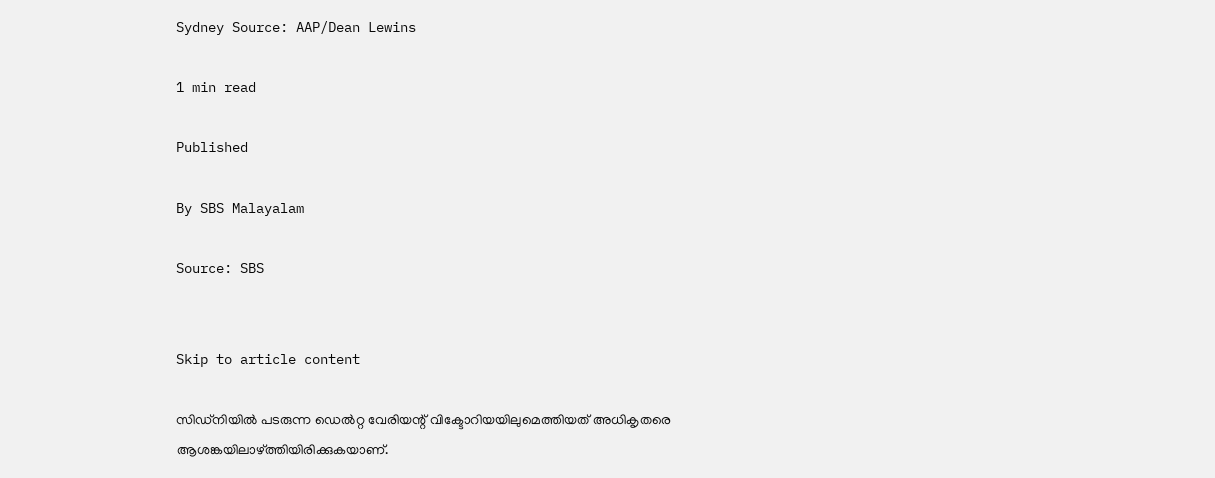Sydney Source: AAP/Dean Lewins

1 min read

Published

By SBS Malayalam

Source: SBS


Skip to article content

സിഡ്‌നിയിൽ പടരുന്ന ഡെൽറ്റ വേരിയന്റ് വിക്ടോറിയയിലുമെത്തിയത് അധികൃതരെ ആശങ്കയിലാഴ്ത്തിയിരിക്കുകയാണ്.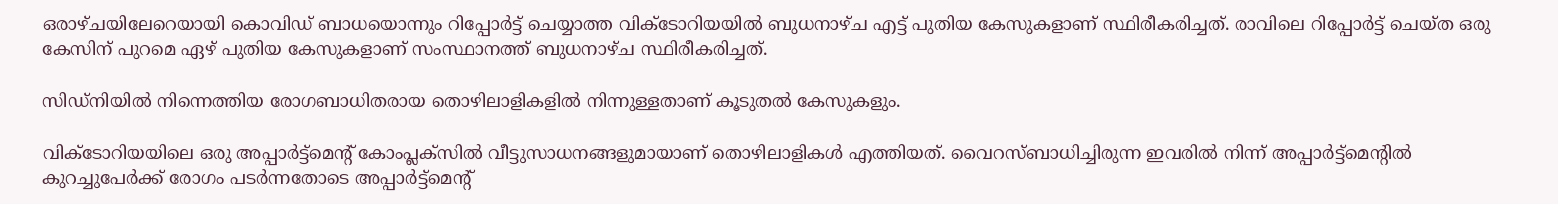ഒരാഴ്ചയിലേറെയായി കൊവിഡ് ബാധയൊന്നും റിപ്പോർട്ട് ചെയ്യാത്ത വിക്ടോറിയയിൽ ബുധനാഴ്ച എട്ട് പുതിയ കേസുകളാണ് സ്ഥിരീകരിച്ചത്. രാവിലെ റിപ്പോർട്ട് ചെയ്ത ഒരു കേസിന് പുറമെ ഏഴ് പുതിയ കേസുകളാണ് സംസ്ഥാനത്ത് ബുധനാഴ്ച സ്ഥിരീകരിച്ചത്.

സിഡ്‌നിയിൽ നിന്നെത്തിയ രോഗബാധിതരായ തൊഴിലാളികളിൽ നിന്നുള്ളതാണ് കൂടുതൽ കേസുകളും.

വിക്ടോറിയയിലെ ഒരു അപ്പാർട്ട്മെന്റ് കോംപ്ലക്സിൽ വീട്ടുസാധനങ്ങളുമായാണ് തൊഴിലാളികൾ എത്തിയത്. വൈറസ്‌ബാധിച്ചിരുന്ന ഇവരിൽ നിന്ന് അപ്പാർട്ട്മെന്റിൽ കുറച്ചുപേർക്ക് രോഗം പടർന്നതോടെ അപ്പാർട്ട്മെന്റ്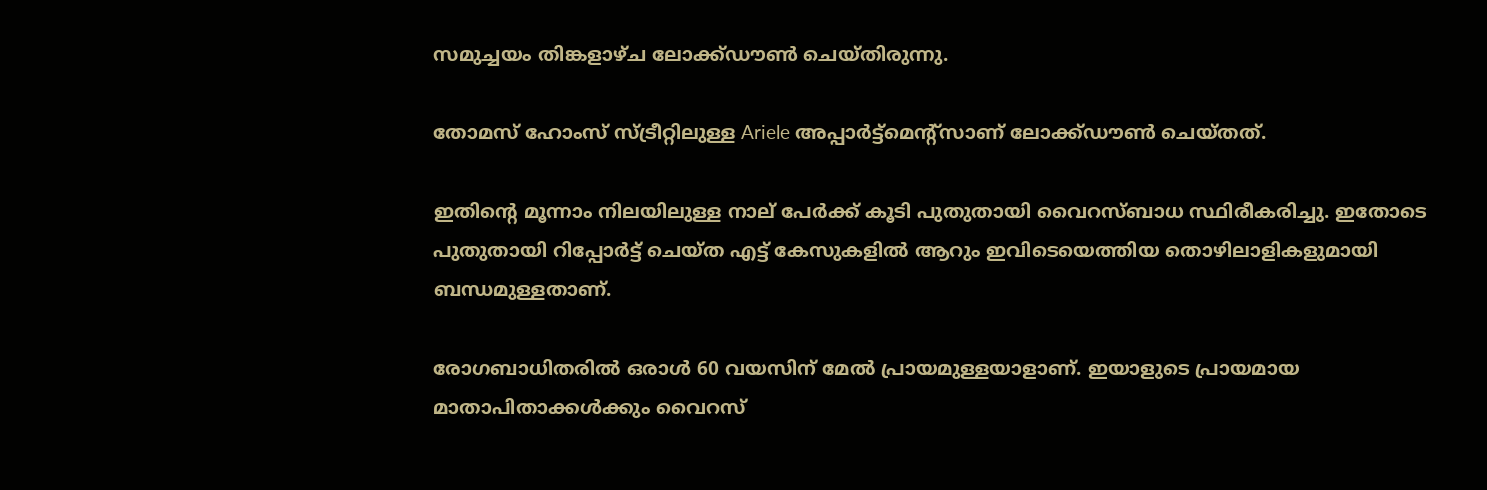സമുച്ചയം തിങ്കളാഴ്ച ലോക്ക്ഡൗൺ ചെയ്തിരുന്നു.

തോമസ് ഹോംസ് സ്ട്രീറ്റിലുള്ള Ariele അപ്പാർട്ട്മെന്റ്സാണ് ലോക്ക്ഡൗൺ ചെയ്തത്.

ഇതിന്റെ മൂന്നാം നിലയിലുള്ള നാല് പേർക്ക് കൂടി പുതുതായി വൈറസ്ബാധ സ്ഥിരീകരിച്ചു. ഇതോടെ പുതുതായി റിപ്പോർട്ട് ചെയ്ത എട്ട് കേസുകളിൽ ആറും ഇവിടെയെത്തിയ തൊഴിലാളികളുമായി ബന്ധമുള്ളതാണ്.

രോഗബാധിതരിൽ ഒരാൾ 60 വയസിന് മേൽ പ്രായമുള്ളയാളാണ്. ഇയാളുടെ പ്രായമായ മാതാപിതാക്കൾക്കും വൈറസ്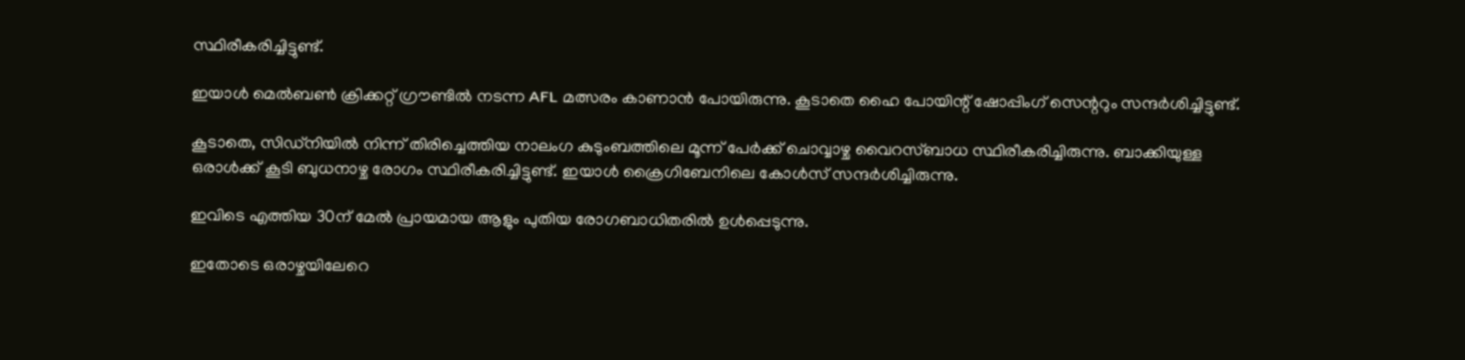സ്ഥിരീകരിച്ചിട്ടുണ്ട്.

ഇയാൾ മെൽബൺ ക്രിക്കറ്റ് ഗ്രൗണ്ടിൽ നടന്ന AFL മത്സരം കാണാൻ പോയിരുന്നു. കൂടാതെ ഹൈ പോയിന്റ് ഷോപ്പിംഗ് സെന്ററും സന്ദർശിച്ചിട്ടുണ്ട്.

കൂടാതെ, സിഡ്‌നിയിൽ നിന്ന് തിരിച്ചെത്തിയ നാലംഗ കുടുംബത്തിലെ മൂന്ന് പേർക്ക് ചൊവ്വാഴ്ച വൈറസ്ബാധ സ്ഥിരീകരിച്ചിരുന്നു. ബാക്കിയുള്ള ഒരാൾക്ക് കൂടി ബുധനാഴ്ച രോഗം സ്ഥിരീകരിച്ചിട്ടുണ്ട്. ഇയാൾ ക്രൈഗിബേനിലെ കോൾസ് സന്ദർശിച്ചിരുന്നു.

ഇവിടെ എത്തിയ 30ന് മേൽ പ്രായമായ ആളും പുതിയ രോഗബാധിതരിൽ ഉൾപ്പെടുന്നു.

ഇതോടെ ഒരാഴ്ചയിലേറെ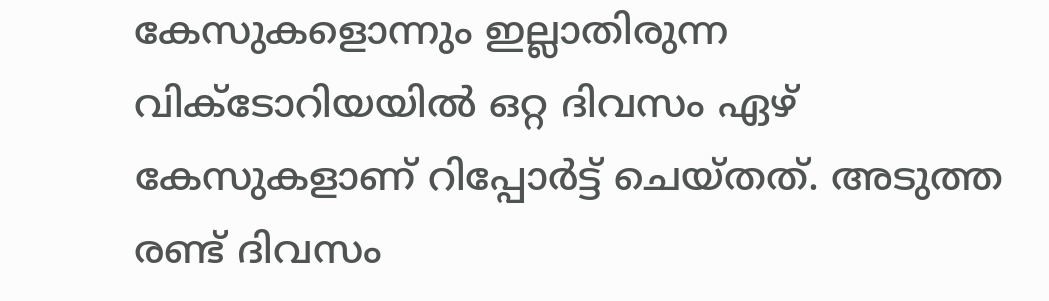കേസുകളൊന്നും ഇല്ലാതിരുന്ന വിക്ടോറിയയിൽ ഒറ്റ ദിവസം ഏഴ് കേസുകളാണ് റിപ്പോർട്ട് ചെയ്തത്. അടുത്ത രണ്ട് ദിവസം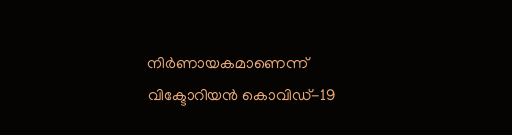നിർണായകമാണെന്ന് വിക്ടോറിയൻ കൊവിഡ്-19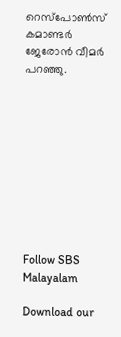റെസ്പോൺസ് കമാണ്ടർ ജേരോൻ വീമർ പറഞ്ഞു.










Follow SBS Malayalam

Download our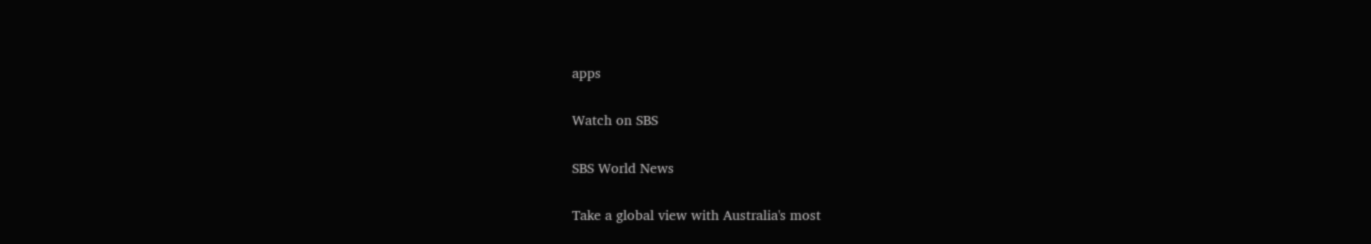apps

Watch on SBS

SBS World News

Take a global view with Australia's most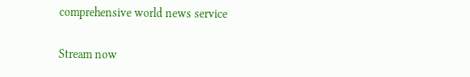comprehensive world news service

Stream now